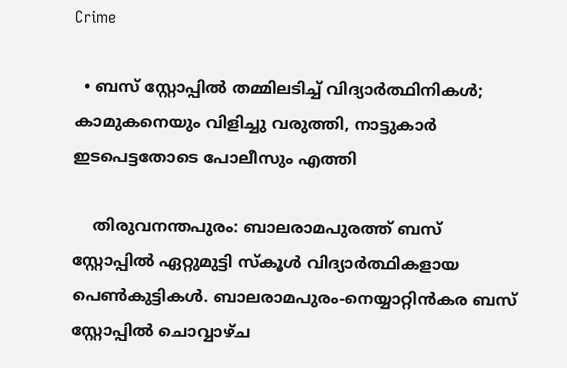Crime

  • ബസ് സ്റ്റോപ്പില്‍ തമ്മിലടിച്ച് വിദ്യാര്‍ത്ഥിനികള്‍; കാമുകനെയും വിളിച്ചു വരുത്തി, നാട്ടുകാര്‍ ഇടപെട്ടതോടെ പോലീസും എത്തി

    തിരുവനന്തപുരം: ബാലരാമപുരത്ത് ബസ് സ്റ്റോപ്പില്‍ ഏറ്റുമുട്ടി സ്‌കൂള്‍ വിദ്യാര്‍ത്ഥികളായ പെണ്‍കുട്ടികള്‍. ബാലരാമപുരം-നെയ്യാറ്റിന്‍കര ബസ് സ്റ്റോപ്പില്‍ ചൊവ്വാഴ്ച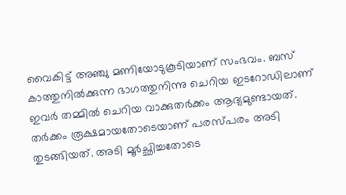വൈകിട്ട് അഞ്ചു മണിയോടുകൂടിയാണ് സംഭവം. ബസ് കാത്തുനില്‍ക്കുന്ന ഭാഗത്തുനിന്നു ചെറിയ ഇടറോഡിലാണ് ഇവര്‍ തമ്മില്‍ ചെറിയ വാക്കുതര്‍ക്കം ആദ്യമുണ്ടായത്. തര്‍ക്കം രൂക്ഷമായതോടെയാണ് പരസ്പരം അടി തുടങ്ങിയത്. അടി മൂര്‍ച്ഛിച്ചതോടെ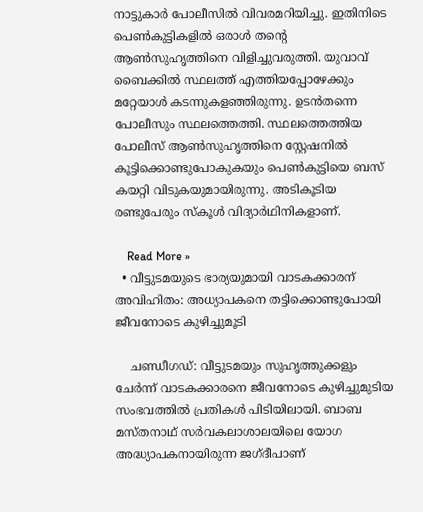നാട്ടുകാര്‍ പോലീസില്‍ വിവരമറിയിച്ചു. ഇതിനിടെ പെണ്‍കുട്ടികളില്‍ ഒരാള്‍ തന്റെ ആണ്‍സുഹൃത്തിനെ വിളിച്ചുവരുത്തി. യുവാവ് ബൈക്കില്‍ സ്ഥലത്ത് എത്തിയപ്പോഴേക്കും മറ്റേയാള്‍ കടന്നുകളഞ്ഞിരുന്നു. ഉടന്‍തന്നെ പോലീസും സ്ഥലത്തെത്തി. സ്ഥലത്തെത്തിയ പോലീസ് ആണ്‍സുഹൃത്തിനെ സ്റ്റേഷനില്‍ കൂട്ടിക്കൊണ്ടുപോകുകയും പെണ്‍കുട്ടിയെ ബസ് കയറ്റി വിടുകയുമായിരുന്നു. അടികൂടിയ രണ്ടുപേരും സ്‌കൂള്‍ വിദ്യാര്‍ഥിനികളാണ്.

    Read More »
  • വീട്ടുടമയുടെ ഭാര്യയുമായി വാടകക്കാരന് അവിഹിതം: അധ്യാപകനെ തട്ടിക്കൊണ്ടുപോയി ജീവനോടെ കുഴിച്ചുമൂടി

    ചണ്ഡീഗഡ്: വീട്ടുടമയും സുഹൃത്തുക്കളും ചേര്‍ന്ന് വാടകക്കാരനെ ജീവനോടെ കുഴിച്ചുമുടിയ സംഭവത്തില്‍ പ്രതികള്‍ പിടിയിലായി. ബാബ മസ്തനാഥ് സര്‍വകലാശാലയിലെ യോഗ അദ്ധ്യാപകനായിരുന്ന ജഗ്ദീപാണ്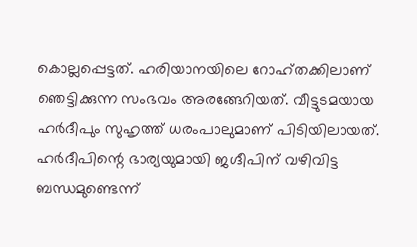കൊല്ലപ്പെട്ടത്. ഹരിയാനയിലെ റോഹ്തക്കിലാണ് ഞെട്ടിക്കുന്ന സംഭവം അരങ്ങേറിയത്. വീട്ടുടമയായ ഹര്‍ദീപും സുഹൃത്ത് ധരംപാലുമാണ് പിടിയിലായത്. ഹര്‍ദീപിന്റെ ഭാര്യയുമായി ജഗ്ദീപിന് വഴിവിട്ട ബന്ധമുണ്ടെന്ന്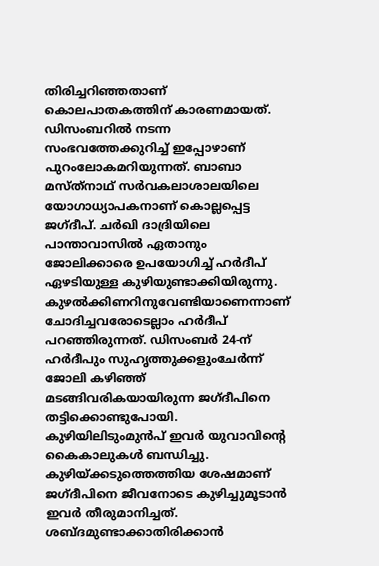തിരിച്ചറിഞ്ഞതാണ് കൊലപാതകത്തിന് കാരണമായത്. ഡിസംബറില്‍ നടന്ന സംഭവത്തേക്കുറിച്ച് ഇപ്പോഴാണ് പുറംലോകമറിയുന്നത്. ബാബാ മസ്ത്‌നാഥ് സര്‍വകലാശാലയിലെ യോഗാധ്യാപകനാണ് കൊല്ലപ്പെട്ട ജഗ്ദീപ്. ചര്‍ഖി ദാദ്രിയിലെ പാന്താവാസില്‍ ഏതാനും ജോലിക്കാരെ ഉപയോഗിച്ച് ഹര്‍ദീപ് ഏഴടിയുള്ള കുഴിയുണ്ടാക്കിയിരുന്നു. കുഴല്‍ക്കിണറിനുവേണ്ടിയാണെന്നാണ് ചോദിച്ചവരോടെല്ലാം ഹര്‍ദീപ് പറഞ്ഞിരുന്നത്. ഡിസംബര്‍ 24-ന് ഹര്‍ദീപും സുഹൃത്തുക്കളുംചേര്‍ന്ന് ജോലി കഴിഞ്ഞ് മടങ്ങിവരികയായിരുന്ന ജഗ്ദീപിനെ തട്ടിക്കൊണ്ടുപോയി. കുഴിയിലിടുംമുന്‍പ് ഇവര്‍ യുവാവിന്റെ കൈകാലുകള്‍ ബന്ധിച്ചു. കുഴിയ്ക്കടുത്തെത്തിയ ശേഷമാണ് ജഗ്ദീപിനെ ജീവനോടെ കുഴിച്ചുമൂടാന്‍ ഇവര്‍ തീരുമാനിച്ചത്. ശബ്ദമുണ്ടാക്കാതിരിക്കാന്‍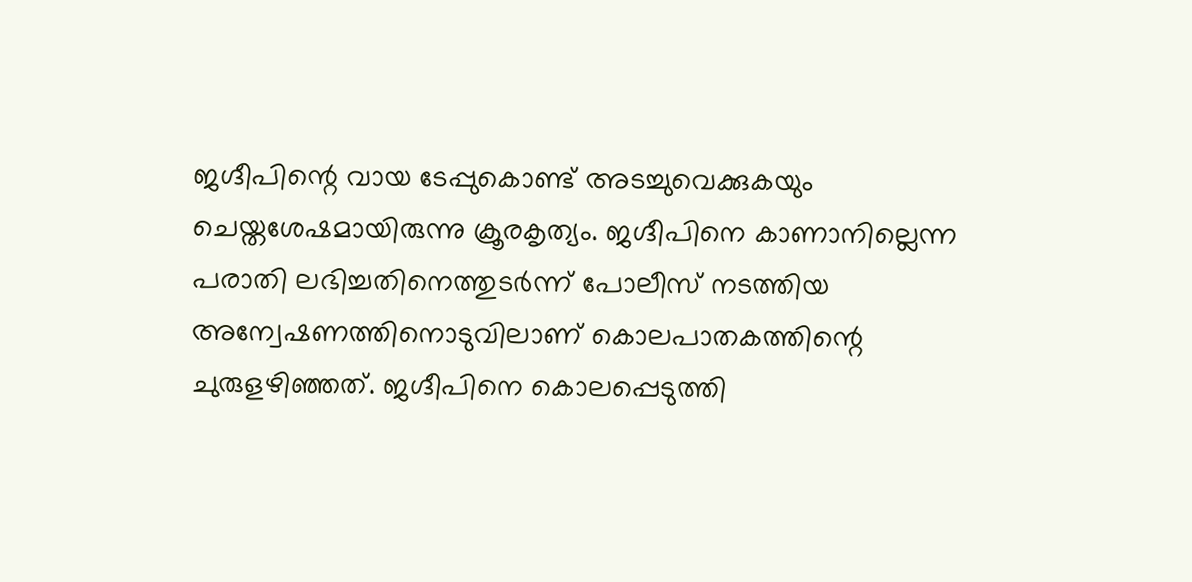ജഗ്ദീപിന്റെ വായ ടേപ്പുകൊണ്ട് അടച്ചുവെക്കുകയും ചെയ്തശേഷമായിരുന്നു ക്രൂരകൃത്യം. ജഗ്ദീപിനെ കാണാനില്ലെന്ന പരാതി ലഭിച്ചതിനെത്തുടര്‍ന്ന് പോലീസ് നടത്തിയ അന്വേഷണത്തിനൊടുവിലാണ് കൊലപാതകത്തിന്റെ ചുരുളഴിഞ്ഞത്. ജഗ്ദീപിനെ കൊലപ്പെടുത്തി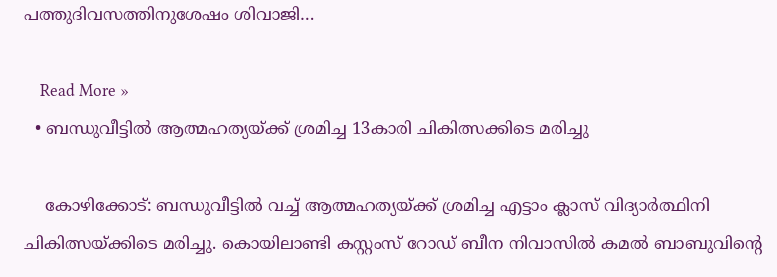പത്തുദിവസത്തിനുശേഷം ശിവാജി…

    Read More »
  • ബന്ധുവീട്ടില്‍ ആത്മഹത്യയ്ക്ക് ശ്രമിച്ച 13കാരി ചികിത്സക്കിടെ മരിച്ചു

    കോഴിക്കോട്: ബന്ധുവീട്ടില്‍ വച്ച് ആത്മഹത്യയ്ക്ക് ശ്രമിച്ച എട്ടാം ക്ലാസ് വിദ്യാര്‍ത്ഥിനി ചികിത്സയ്ക്കിടെ മരിച്ചു. കൊയിലാണ്ടി കസ്റ്റംസ് റോഡ് ബീന നിവാസില്‍ കമല്‍ ബാബുവിന്റെ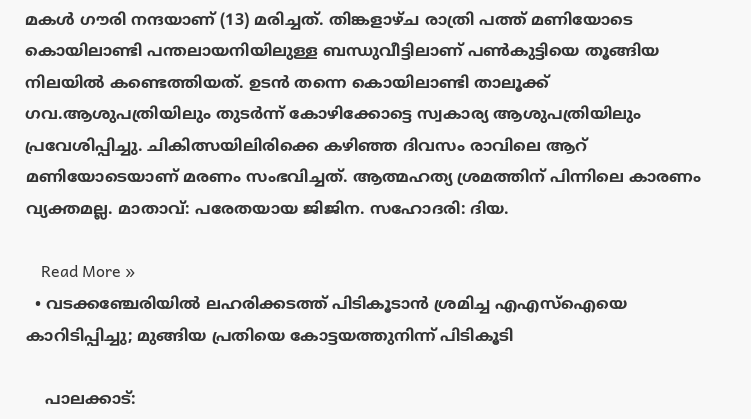മകള്‍ ഗൗരി നന്ദയാണ് (13) മരിച്ചത്. തിങ്കളാഴ്ച രാത്രി പത്ത് മണിയോടെ കൊയിലാണ്ടി പന്തലായനിയിലുള്ള ബന്ധുവീട്ടിലാണ് പണ്‍കുട്ടിയെ തൂങ്ങിയ നിലയില്‍ കണ്ടെത്തിയത്. ഉടന്‍ തന്നെ കൊയിലാണ്ടി താലൂക്ക് ഗവ.ആശുപത്രിയിലും തുടര്‍ന്ന് കോഴിക്കോട്ടെ സ്വകാര്യ ആശുപത്രിയിലും പ്രവേശിപ്പിച്ചു. ചികിത്സയിലിരിക്കെ കഴിഞ്ഞ ദിവസം രാവിലെ ആറ് മണിയോടെയാണ് മരണം സംഭവിച്ചത്. ആത്മഹത്യ ശ്രമത്തിന് പിന്നിലെ കാരണം വ്യക്തമല്ല. മാതാവ്: പരേതയായ ജിജിന. സഹോദരി: ദിയ.

    Read More »
  • വടക്കഞ്ചേരിയില്‍ ലഹരിക്കടത്ത് പിടികൂടാന്‍ ശ്രമിച്ച എഎസ്‌ഐയെ കാറിടിപ്പിച്ചു; മുങ്ങിയ പ്രതിയെ കോട്ടയത്തുനിന്ന് പിടികൂടി

    പാലക്കാട്: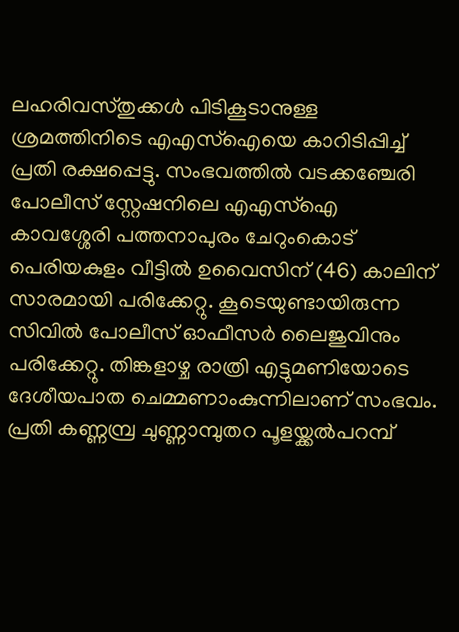ലഹരിവസ്തുക്കള്‍ പിടികൂടാനുള്ള ശ്രമത്തിനിടെ എഎസ്‌ഐയെ കാറിടിപ്പിച്ച് പ്രതി രക്ഷപ്പെട്ടു. സംഭവത്തില്‍ വടക്കഞ്ചേരി പോലീസ് സ്റ്റേഷനിലെ എഎസ്‌ഐ കാവശ്ശേരി പത്തനാപുരം ചേറുംകൊട് പെരിയകുളം വീട്ടില്‍ ഉവൈസിന് (46) കാലിന് സാരമായി പരിക്കേറ്റു. കൂടെയുണ്ടായിരുന്ന സിവില്‍ പോലീസ് ഓഫീസര്‍ ലൈജുവിനും പരിക്കേറ്റു. തിങ്കളാഴ്ച രാത്രി എട്ടുമണിയോടെ ദേശീയപാത ചെമ്മണാംകുന്നിലാണ് സംഭവം. പ്രതി കണ്ണമ്പ്ര ചുണ്ണാമ്പുതറ പൂളയ്ക്കല്‍പറമ്പ്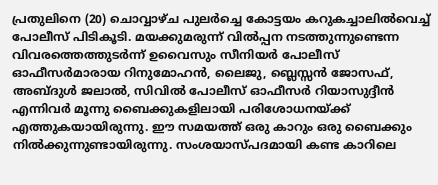പ്രതുലിനെ (20) ചൊവ്വാഴ്ച പുലര്‍ച്ചെ കോട്ടയം കറുകച്ചാലില്‍വെച്ച് പോലീസ് പിടികൂടി. മയക്കുമരുന്ന് വില്‍പ്പന നടത്തുന്നുണ്ടെന്ന വിവരത്തെത്തുടര്‍ന്ന് ഉവൈസും സീനിയര്‍ പോലീസ് ഓഫീസര്‍മാരായ റിനുമോഹന്‍, ലൈജു, ബ്ലെസ്സന്‍ ജോസഫ്, അബ്ദുള്‍ ജലാല്‍, സിവില്‍ പോലീസ് ഓഫീസര്‍ റിയാസുദ്ദീന്‍ എന്നിവര്‍ മൂന്നു ബൈക്കുകളിലായി പരിശോധനയ്ക്ക് എത്തുകയായിരുന്നു. ഈ സമയത്ത് ഒരു കാറും ഒരു ബൈക്കും നില്‍ക്കുന്നുണ്ടായിരുന്നു. സംശയാസ്പദമായി കണ്ട കാറിലെ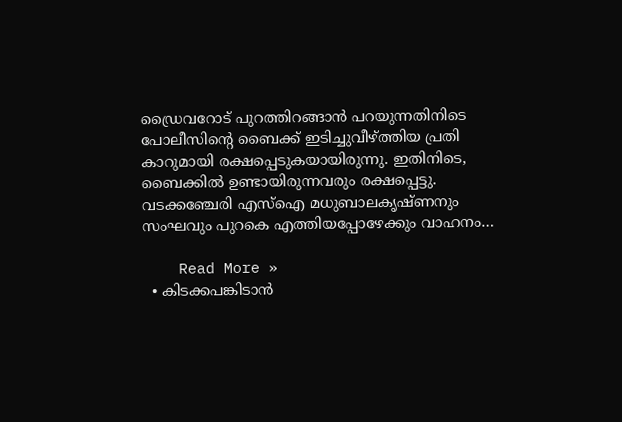ഡ്രൈവറോട് പുറത്തിറങ്ങാന്‍ പറയുന്നതിനിടെ പോലീസിന്റെ ബൈക്ക് ഇടിച്ചുവീഴ്ത്തിയ പ്രതി കാറുമായി രക്ഷപ്പെടുകയായിരുന്നു. ഇതിനിടെ, ബൈക്കില്‍ ഉണ്ടായിരുന്നവരും രക്ഷപ്പെട്ടു. വടക്കഞ്ചേരി എസ്‌ഐ മധുബാലകൃഷ്ണനും സംഘവും പുറകെ എത്തിയപ്പോഴേക്കും വാഹനം…

    Read More »
  • കിടക്കപങ്കിടാന്‍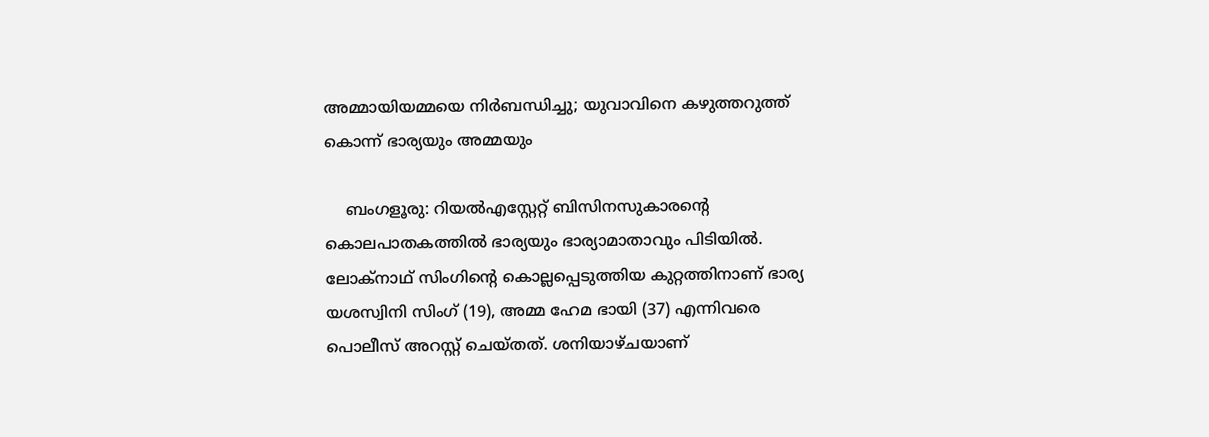അമ്മായിയമ്മയെ നിര്‍ബന്ധിച്ചു; യുവാവിനെ കഴുത്തറുത്ത് കൊന്ന് ഭാര്യയും അമ്മയും

    ബംഗളൂരു: റിയല്‍എസ്റ്റേറ്റ് ബിസിനസുകാരന്റെ കൊലപാതകത്തില്‍ ഭാര്യയും ഭാര്യാമാതാവും പിടിയില്‍. ലോക്നാഥ് സിംഗിന്റെ കൊല്ലപ്പെടുത്തിയ കുറ്റത്തിനാണ് ഭാര്യ യശസ്വിനി സിംഗ് (19), അമ്മ ഹേമ ഭായി (37) എന്നിവരെ പൊലീസ് അറസ്റ്റ് ചെയ്തത്. ശനിയാഴ്ചയാണ്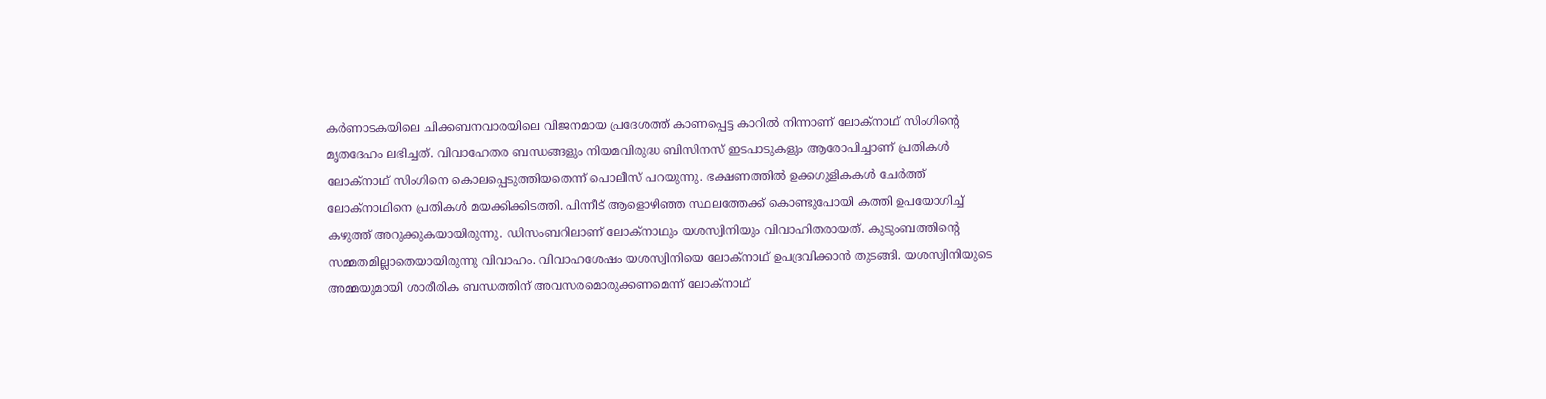കര്‍ണാടകയിലെ ചിക്കബനവാരയിലെ വിജനമായ പ്രദേശത്ത് കാണപ്പെട്ട കാറില്‍ നിന്നാണ് ലോക്നാഥ് സിംഗിന്റെ മൃതദേഹം ലഭിച്ചത്. വിവാഹേതര ബന്ധങ്ങളും നിയമവിരുദ്ധ ബിസിനസ് ഇടപാടുകളും ആരോപിച്ചാണ് പ്രതികള്‍ ലോക്‌നാഥ് സിംഗിനെ കൊലപ്പെടുത്തിയതെന്ന് പൊലീസ് പറയുന്നു. ഭക്ഷണത്തില്‍ ഉക്കഗുളികകള്‍ ചേര്‍ത്ത് ലോക്‌നാഥിനെ പ്രതികള്‍ മയക്കിക്കിടത്തി. പിന്നീട് ആളൊഴിഞ്ഞ സ്ഥലത്തേക്ക് കൊണ്ടുപോയി കത്തി ഉപയോഗിച്ച് കഴുത്ത് അറുക്കുകയായിരുന്നു. ഡിസംബറിലാണ് ലോക്‌നാഥും യശസ്വിനിയും വിവാഹിതരായത്. കുടുംബത്തിന്റെ സമ്മതമില്ലാതെയായിരുന്നു വിവാഹം. വിവാഹശേഷം യശസ്വിനിയെ ലോക്‌നാഥ് ഉപദ്രവിക്കാന്‍ തുടങ്ങി. യശസ്വിനിയുടെ അമ്മയുമായി ശാരീരിക ബന്ധത്തിന് അവസരമൊരുക്കണമെന്ന് ലോക്‌നാഥ്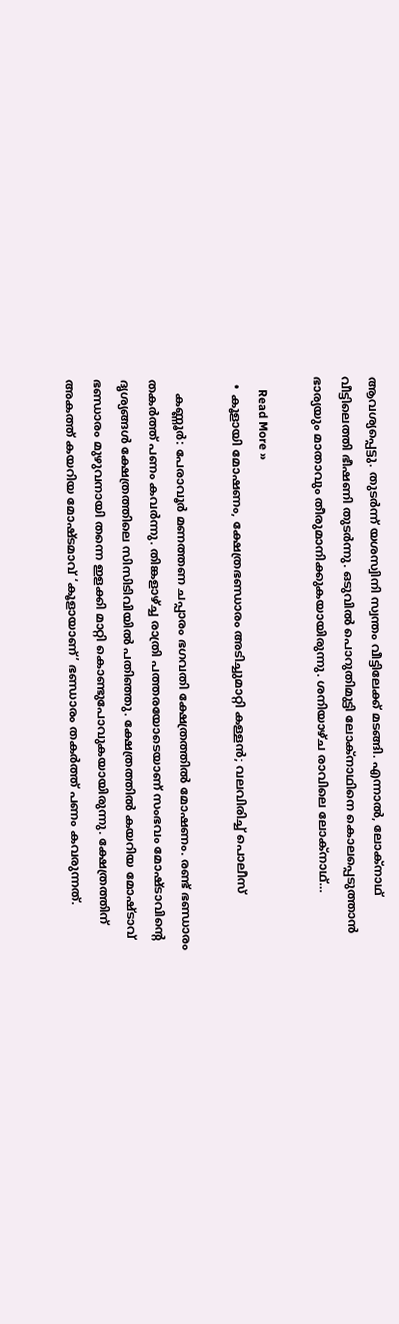ആവശ്യപ്പെട്ടു. തുടര്‍ന്ന് യശസ്വിനി സ്വന്തം വീട്ടിലേക്ക് മടങ്ങി. എന്നാല്‍, ലോക്നാഥ് വീട്ടിലെത്തി ഭീഷണി തുടര്‍ന്നു. ഒടുവില്‍ പൊറുതിമുട്ടി ലോക്‌നാഥിനെ കൊലപ്പെടുത്താന്‍ ഭാര്യയും മാതാവും തീരുമാനിക്കുകയായിരുന്നു. ശനിയാഴ്ച രാവിലെ ലോക്‌നാഥ്…

    Read More »
  • കൂളായി മോഷണം, ക്ഷേത്രഭണ്ഡാരം അടിച്ചുമാറ്റി കള്ളന്‍; വലവിരിച്ച് പൊലീസ്

    കണ്ണൂര്‍: പേരാവൂര്‍ മണത്തണ ചപ്പാരം ഭഗവതി ക്ഷേത്രത്തില്‍ മോഷണം. രണ്ട് ഭണ്ഡാരം തകര്‍ത്ത് പണം കവര്‍ന്നു. തിങ്കളാഴ്ച്ച രാത്രി പത്തരയോടെയാണ് സംഭവം മോഷ്ടാവിന്റെ ദൃശ്യങ്ങള്‍ ക്ഷേത്രത്തിലെ സിസിടിവിയില്‍ പതിഞ്ഞു. ക്ഷേത്രത്തില്‍ കയറിയ മോഷ്ടാവ് ഭണ്ഡാരം മുഴുവനായി തന്നെ ഇളക്കി മാറ്റി കൊണ്ടുപോവുകയായിരുന്നു. ക്ഷേത്രത്തിന് അകത്ത് കയറിയ മോഷ്ടമാവ് ‘കൂളായാണ്’ ഭണ്ഡാരം തകര്‍ത്ത് പണം കവരുന്നത്.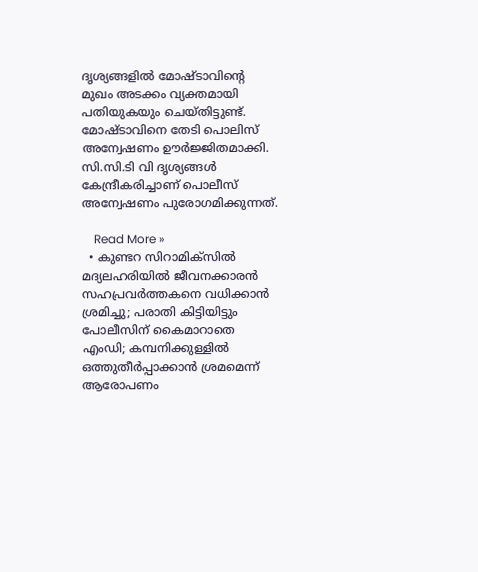ദൃശ്യങ്ങളില്‍ മോഷ്ടാവിന്റെ മുഖം അടക്കം വ്യക്തമായി പതിയുകയും ചെയ്തിട്ടുണ്ട്. മോഷ്ടാവിനെ തേടി പൊലിസ് അന്വേഷണം ഊര്‍ജ്ജിതമാക്കി. സി.സി.ടി വി ദൃശ്യങ്ങള്‍ കേന്ദ്രീകരിച്ചാണ് പൊലീസ് അന്വേഷണം പുരോഗമിക്കുന്നത്.

    Read More »
  • കുണ്ടറ സിറാമിക്‌സില്‍ മദ്യലഹരിയില്‍ ജീവനക്കാരന്‍ സഹപ്രവര്‍ത്തകനെ വധിക്കാന്‍ ശ്രമിച്ചു; പരാതി കിട്ടിയിട്ടും പോലീസിന് കൈമാറാതെ എംഡി; കമ്പനിക്കുള്ളില്‍ ഒത്തുതീര്‍പ്പാക്കാന്‍ ശ്രമമെന്ന് ആരോപണം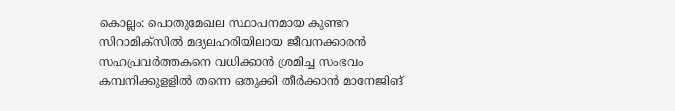കൊല്ലം: പൊതുമേഖല സ്ഥാപനമായ കുണ്ടറ സിറാമിക്‌സില്‍ മദ്യലഹരിയിലായ ജീവനക്കാരന്‍ സഹപ്രവര്‍ത്തകനെ വധിക്കാന്‍ ശ്രമിച്ച സംഭവം കമ്പനിക്കുളളില്‍ തന്നെ ഒതുക്കി തീര്‍ക്കാന്‍ മാനേജിങ്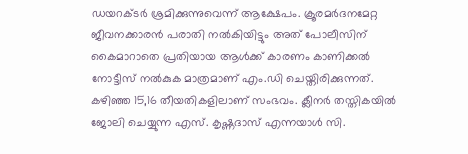ഡയറക്ടര്‍ ശ്രമിക്കുന്നുവെന്ന് ആക്ഷേപം. ക്രൂരമര്‍ദനമേറ്റ ജീവനക്കാരന്‍ പരാതി നല്‍കിയിട്ടും അത് പോലീസിന് കൈമാറാതെ പ്രതിയായ ആള്‍ക്ക് കാരണം കാണിക്കല്‍ നോട്ടീസ് നല്‍കുക മാത്രമാണ് എം.ഡി ചെയ്തിരിക്കുന്നത്. കഴിഞ്ഞ 15,16 തീയതികളിലാണ് സംഭവം. ക്ലീനര്‍ തസ്തികയില്‍ ജോലി ചെയ്യുന്ന എസ്. കൃഷ്ണദാസ് എന്നയാള്‍ സി.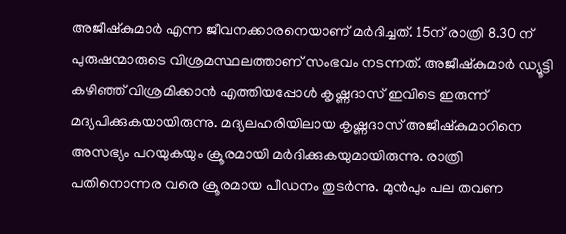അജീഷ്‌കുമാര്‍ എന്ന ജീവനക്കാരനെയാണ് മര്‍ദിച്ചത്. 15ന് രാത്രി 8.30 ന് പുരുഷന്മാരുടെ വിശ്രമസ്ഥലത്താണ് സംഭവം നടന്നത്. അജീഷ്കുമാര്‍ ഡ്യൂട്ടി കഴിഞ്ഞ് വിശ്രമിക്കാന്‍ എത്തിയപ്പോള്‍ കൃഷ്ണദാസ് ഇവിടെ ഇരുന്ന് മദ്യപിക്കുകയായിരുന്നു. മദ്യലഹരിയിലായ കൃഷ്ണദാസ് അജീഷ്‌കുമാറിനെ അസഭ്യം പറയുകയും ക്രൂരമായി മര്‍ദിക്കുകയുമായിരുന്നു. രാത്രി പതിനൊന്നര വരെ ക്രൂരമായ പീഡനം തുടര്‍ന്നു. മുന്‍പും പല തവണ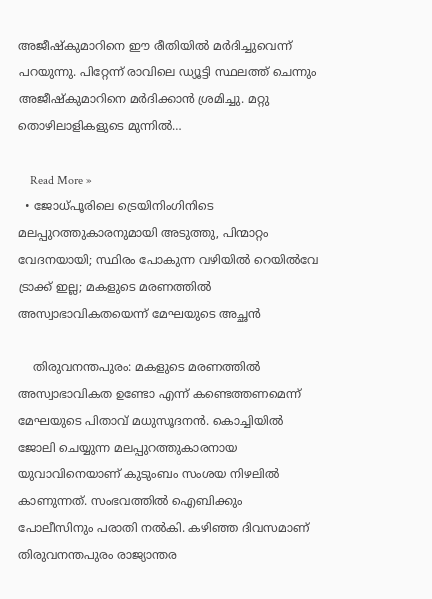അജീഷ്‌കുമാറിനെ ഈ രീതിയില്‍ മര്‍ദിച്ചുവെന്ന് പറയുന്നു. പിറ്റേന്ന് രാവിലെ ഡ്യൂട്ടി സ്ഥലത്ത് ചെന്നും അജീഷ്‌കുമാറിനെ മര്‍ദിക്കാന്‍ ശ്രമിച്ചു. മറ്റു തൊഴിലാളികളുടെ മുന്നില്‍…

    Read More »
  • ജോധ്പൂരിലെ ട്രെയിനിംഗിനിടെ മലപ്പുറത്തുകാരനുമായി അടുത്തു, പിന്മാറ്റം വേദനയായി; സ്ഥിരം പോകുന്ന വഴിയില്‍ റെയില്‍വേ ട്രാക്ക് ഇല്ല; മകളുടെ മരണത്തില്‍ അസ്വാഭാവികതയെന്ന് മേഘയുടെ അച്ഛന്‍

    തിരുവനന്തപുരം: മകളുടെ മരണത്തില്‍ അസ്വാഭാവികത ഉണ്ടോ എന്ന് കണ്ടെത്തണമെന്ന് മേഘയുടെ പിതാവ് മധുസൂദനന്‍. കൊച്ചിയില്‍ ജോലി ചെയ്യുന്ന മലപ്പുറത്തുകാരനായ യുവാവിനെയാണ് കുടുംബം സംശയ നിഴലില്‍ കാണുന്നത്. സംഭവത്തില്‍ ഐബിക്കും പോലീസിനും പരാതി നല്‍കി. കഴിഞ്ഞ ദിവസമാണ് തിരുവനന്തപുരം രാജ്യാന്തര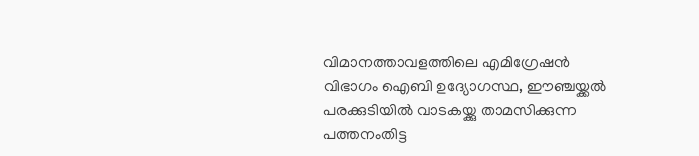വിമാനത്താവളത്തിലെ എമിഗ്രേഷന്‍ വിഭാഗം ഐബി ഉദ്യോഗസ്ഥ, ഈഞ്ചയ്ക്കല്‍ പരക്കുടിയില്‍ വാടകയ്ക്കു താമസിക്കുന്ന പത്തനംതിട്ട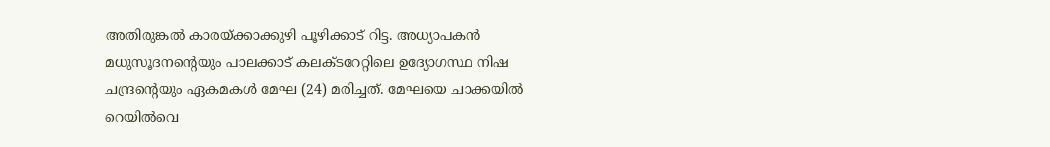അതിരുങ്കല്‍ കാരയ്ക്കാക്കുഴി പൂഴിക്കാട് റിട്ട. അധ്യാപകന്‍ മധുസൂദനന്റെയും പാലക്കാട് കലക്ടറേറ്റിലെ ഉദ്യോഗസ്ഥ നിഷ ചന്ദ്രന്റെയും ഏകമകള്‍ മേഘ (24) മരിച്ചത്. മേഘയെ ചാക്കയില്‍ റെയില്‍വെ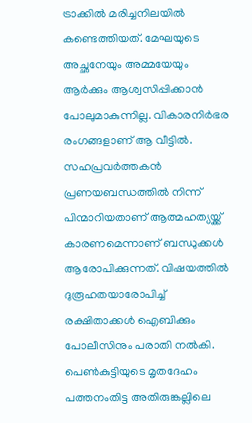ട്രാക്കില്‍ മരിച്ചനിലയില്‍ കണ്ടെത്തിയത്. മേഘയുടെ അച്ഛനേയും അമ്മയേയും ആര്‍ക്കും ആശ്വസിപ്പിക്കാന്‍ പോലുമാകുന്നില്ല. വികാരനിര്‍ഭര രംഗങ്ങളാണ് ആ വീട്ടില്‍. സഹപ്രവര്‍ത്തകന്‍ പ്രണയബന്ധത്തില്‍ നിന്ന് പിന്മാറിയതാണ് ആത്മഹത്യയ്ക്ക് കാരണമെന്നാണ് ബന്ധുക്കള്‍ ആരോപിക്കുന്നത്. വിഷയത്തില്‍ ദുരൂഹതയാരോപിച്ച് രക്ഷിതാക്കള്‍ ഐബിക്കും പോലീസിനും പരാതി നല്‍കി. പെണ്‍കുട്ടിയുടെ മൃതദേഹം പത്തനംതിട്ട അതിരുങ്കല്ലിലെ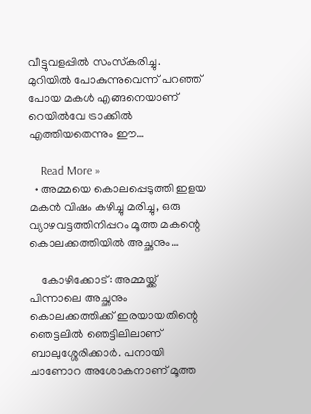വീട്ടുവളപ്പില്‍ സംസ്‌കരിച്ചു. മുറിയില്‍ പോകുന്നുവെന്ന് പറഞ്ഞ് പോയ മകള്‍ എങ്ങനെയാണ് റെയില്‍വേ ട്രാക്കില്‍ എത്തിയതെന്നും ഈ…

    Read More »
  • അമ്മയെ കൊലപ്പെടുത്തി ഇളയ മകന്‍ വിഷം കഴിച്ചു മരിച്ചു, ഒരു വ്യാഴവട്ടത്തിനിപ്പറം മൂത്ത മകന്റെ കൊലക്കത്തിയില്‍ അച്ഛനും…

    കോഴിക്കോട്: അമ്മയ്ക്ക് പിന്നാലെ അച്ഛനും കൊലക്കത്തിക്ക് ഇരയായതിന്റെ ഞെട്ടലില്‍ ഞെട്ടിലിലാണ് ബാലുശ്ശേരിക്കാര്‍. പനായി ചാണോറ അശോകനാണ് മൂത്ത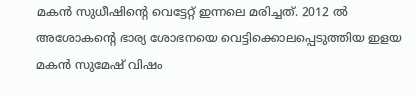മകന്‍ സുധീഷിന്റെ വെട്ടേറ്റ് ഇന്നലെ മരിച്ചത്. 2012 ല്‍ അശോകന്റെ ഭാര്യ ശോഭനയെ വെട്ടിക്കൊലപ്പെടുത്തിയ ഇളയ മകന്‍ സുമേഷ് വിഷം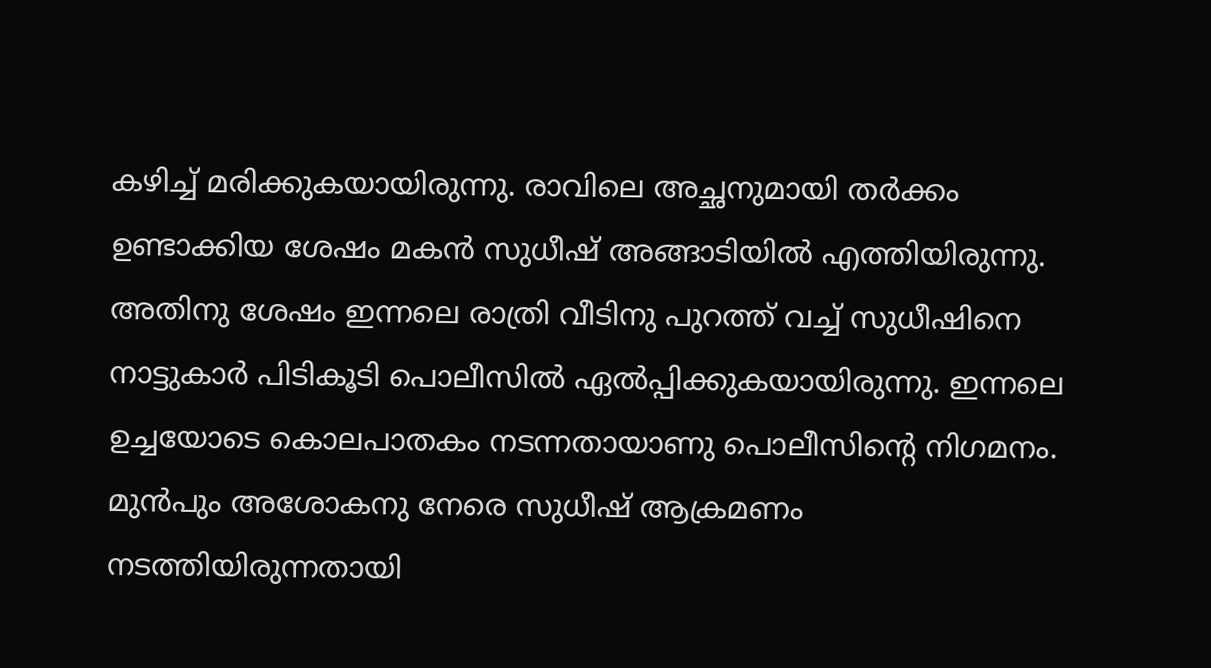കഴിച്ച് മരിക്കുകയായിരുന്നു. രാവിലെ അച്ഛനുമായി തര്‍ക്കം ഉണ്ടാക്കിയ ശേഷം മകന്‍ സുധീഷ് അങ്ങാടിയില്‍ എത്തിയിരുന്നു. അതിനു ശേഷം ഇന്നലെ രാത്രി വീടിനു പുറത്ത് വച്ച് സുധീഷിനെ നാട്ടുകാര്‍ പിടികൂടി പൊലീസില്‍ ഏല്‍പ്പിക്കുകയായിരുന്നു. ഇന്നലെ ഉച്ചയോടെ കൊലപാതകം നടന്നതായാണു പൊലീസിന്റെ നിഗമനം. മുന്‍പും അശോകനു നേരെ സുധീഷ് ആക്രമണം നടത്തിയിരുന്നതായി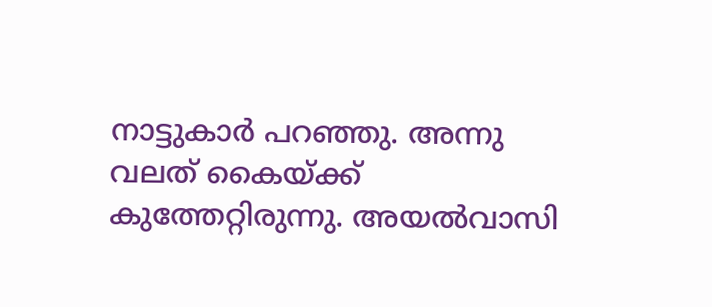നാട്ടുകാര്‍ പറഞ്ഞു. അന്നു വലത് കൈയ്ക്ക് കുത്തേറ്റിരുന്നു. അയല്‍വാസി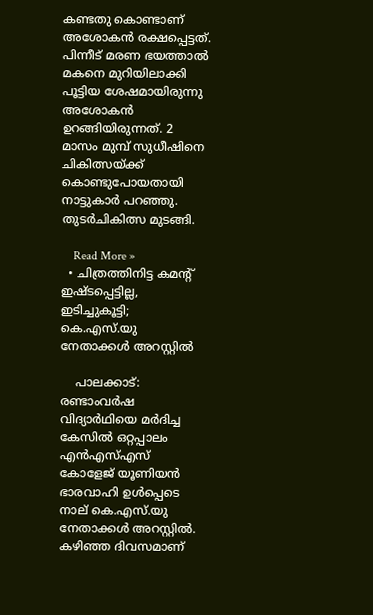കണ്ടതു കൊണ്ടാണ് അശോകന്‍ രക്ഷപ്പെട്ടത്. പിന്നീട് മരണ ഭയത്താല്‍ മകനെ മുറിയിലാക്കി പൂട്ടിയ ശേഷമായിരുന്നു അശോകന്‍ ഉറങ്ങിയിരുന്നത്. 2 മാസം മുമ്പ് സുധീഷിനെ ചികിത്സയ്ക്ക് കൊണ്ടുപോയതായി നാട്ടുകാര്‍ പറഞ്ഞു. തുടര്‍ചികിത്സ മുടങ്ങി.

    Read More »
  • ചിത്രത്തിനിട്ട കമന്റ് ഇഷ്ടപ്പെട്ടില്ല, ഇടിച്ചുകൂട്ടി; കെ.എസ്.യു നേതാക്കള്‍ അറസ്റ്റില്‍

    പാലക്കാട്: രണ്ടാംവര്‍ഷ വിദ്യാര്‍ഥിയെ മര്‍ദിച്ച കേസില്‍ ഒറ്റപ്പാലം എന്‍എസ്എസ് കോളേജ് യൂണിയന്‍ ഭാരവാഹി ഉള്‍പ്പെടെ നാല് കെ.എസ്.യു നേതാക്കള്‍ അറസ്റ്റില്‍. കഴിഞ്ഞ ദിവസമാണ്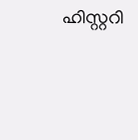ഹിസ്റ്ററി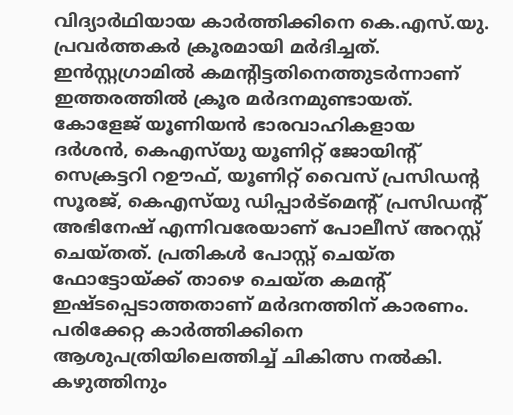വിദ്യാര്‍ഥിയായ കാര്‍ത്തിക്കിനെ കെ.എസ്.യു. പ്രവര്‍ത്തകര്‍ ക്രൂരമായി മര്‍ദിച്ചത്. ഇന്‍സ്റ്റഗ്രാമില്‍ കമന്റിട്ടതിനെത്തുടര്‍ന്നാണ് ഇത്തരത്തില്‍ ക്രൂര മര്‍ദനമുണ്ടായത്. കോളേജ് യൂണിയന്‍ ഭാരവാഹികളായ ദര്‍ശന്‍, കെഎസ്‌യു യൂണിറ്റ് ജോയിന്റ് സെക്രട്ടറി റഊഫ്, യൂണിറ്റ് വൈസ് പ്രസിഡന്റ സൂരജ്, കെഎസ്‌യു ഡിപ്പാര്‍ട്‌മെന്റ് പ്രസിഡന്റ് അഭിനേഷ് എന്നിവരേയാണ് പോലീസ് അറസ്റ്റ് ചെയ്തത്. പ്രതികള്‍ പോസ്റ്റ് ചെയ്ത ഫോട്ടോയ്ക്ക് താഴെ ചെയ്ത കമന്റ് ഇഷ്ടപ്പെടാത്തതാണ് മര്‍ദനത്തിന് കാരണം. പരിക്കേറ്റ കാര്‍ത്തിക്കിനെ ആശുപത്രിയിലെത്തിച്ച് ചികിത്സ നല്‍കി. കഴുത്തിനും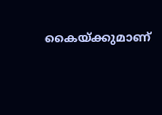കൈയ്ക്കുമാണ്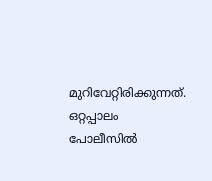മുറിവേറ്റിരിക്കുന്നത്. ഒറ്റപ്പാലം പോലീസില്‍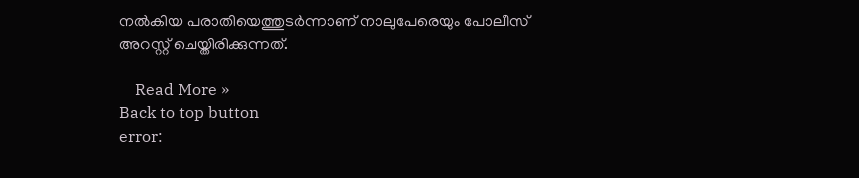നല്‍കിയ പരാതിയെത്തുടര്‍ന്നാണ് നാലുപേരെയും പോലീസ് അറസ്റ്റ് ചെയ്തിരിക്കുന്നത്.

    Read More »
Back to top button
error: